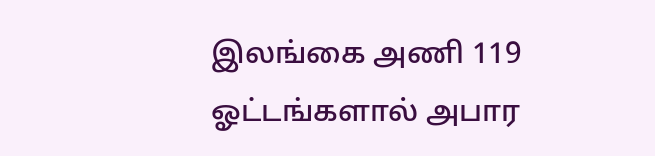இலங்கை அணி 119 ஓட்டங்களால் அபார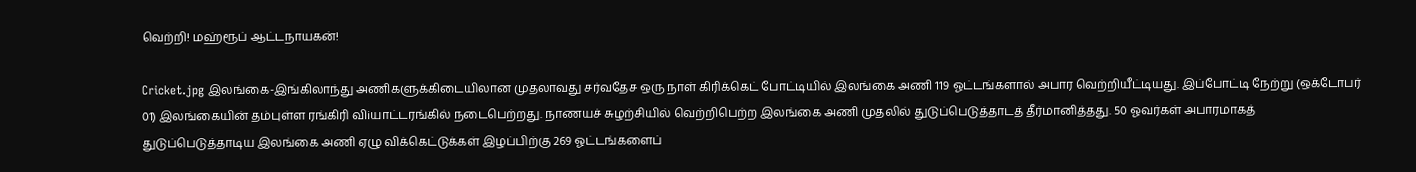வெற்றி! மஹ்ரூப் ஆட்டநாயகன்!

Cricket.jpg இலங்கை-இங்கிலாந்து அணிகளுக்கிடையிலான முதலாவது சர்வதேச ஒரு நாள் கிரிக்கெட் போட்டியில் இலங்கை அணி 119 ஓட்டங்களால் அபார வெற்றியீட்டியது. இப்போட்டி நேற்று (ஒக்டோபர் 01) இலங்கையின் தம்புள்ள ரங்கிரி விiயாட்டரங்கில் நடைபெற்றது. நாணயச் சுழற்சியில் வெற்றிபெற்ற இலங்கை அணி முதலில் துடுப்பெடுத்தாடத் தீர்மானித்தது. 50 ஓவர்கள் அபாரமாகத் துடுப்பெடுத்தாடிய இலங்கை அணி ஏழு விக்கெட்டுக்கள் இழப்பிற்கு 269 ஓட்டங்களைப்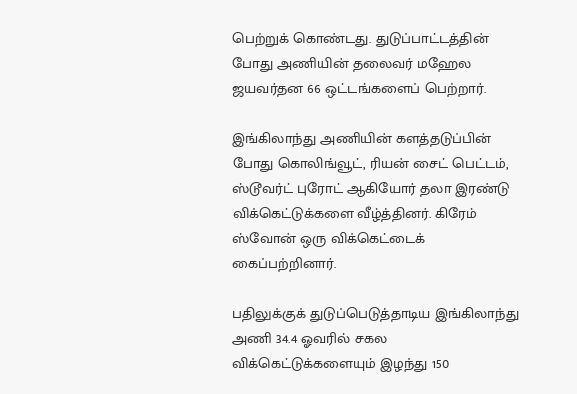பெற்றுக் கொண்டது. துடுப்பாட்டத்தின் போது அணியின் தலைவர் மஹேல ஜயவர்தன 66 ஒட்டங்களைப் பெற்றார்.

இங்கிலாந்து அணியின் களத்தடுப்பின் போது கொலிங்வூட், ரியன் சைட் பெட்டம், ஸ்டூவர்ட் புரோட் ஆகியோர் தலா இரண்டு விக்கெட்டுக்களை வீழ்த்தினர். கிரேம் ஸ்வோன் ஒரு விக்கெட்டைக் கைப்பற்றினார்.

பதிலுக்குக் துடுப்பெடுத்தாடிய இங்கிலாந்து அணி 34.4 ஓவரில் சகல விக்கெட்டுக்களையும் இழந்து 150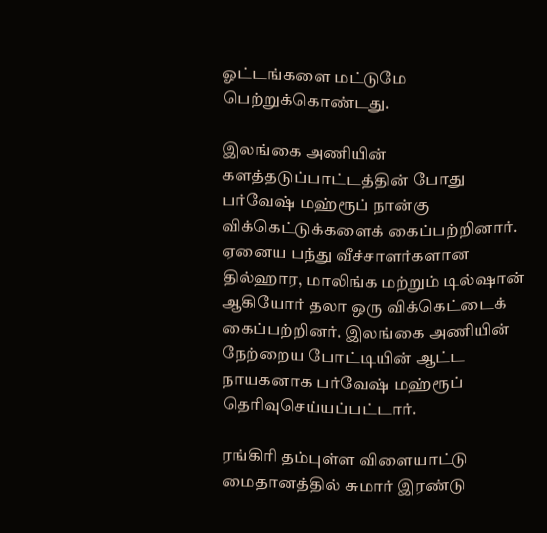ஓட்டங்களை மட்டுமே பெற்றுக்கொண்டது.

இலங்கை அணியின் களத்தடுப்பாட்டத்தின் போது பர்வேஷ் மஹ்ரூப் நான்கு விக்கெட்டுக்களைக் கைப்பற்றினார். ஏனைய பந்து வீச்சாளர்களான தில்ஹார, மாலிங்க மற்றும் டில்ஷான் ஆகியோர் தலா ஒரு விக்கெட்டைக் கைப்பற்றினர். இலங்கை அணியின் நேற்றைய போட்டியின் ஆட்ட நாயகனாக பர்வேஷ் மஹ்ரூப் தெரிவுசெய்யப்பட்டார்.

ரங்கிரி தம்புள்ள விளையாட்டு மைதானத்தில் சுமார் இரண்டு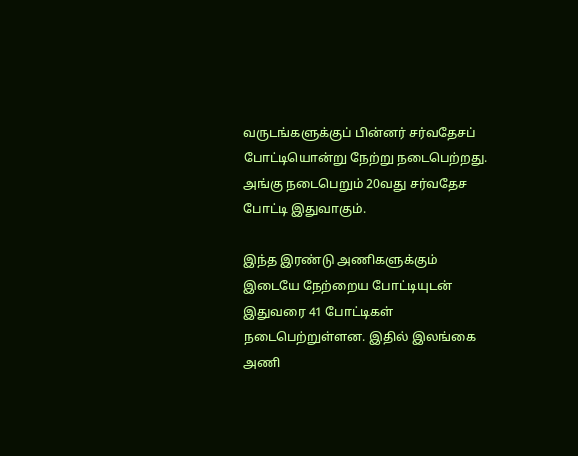வருடங்களுக்குப் பின்னர் சர்வதேசப் போட்டியொன்று நேற்று நடைபெற்றது. அங்கு நடைபெறும் 20வது சர்வதேச போட்டி இதுவாகும்.

இந்த இரண்டு அணிகளுக்கும் இடையே நேற்றைய போட்டியுடன் இதுவரை 41 போட்டிகள் நடைபெற்றுள்ளன. இதில் இலங்கை அணி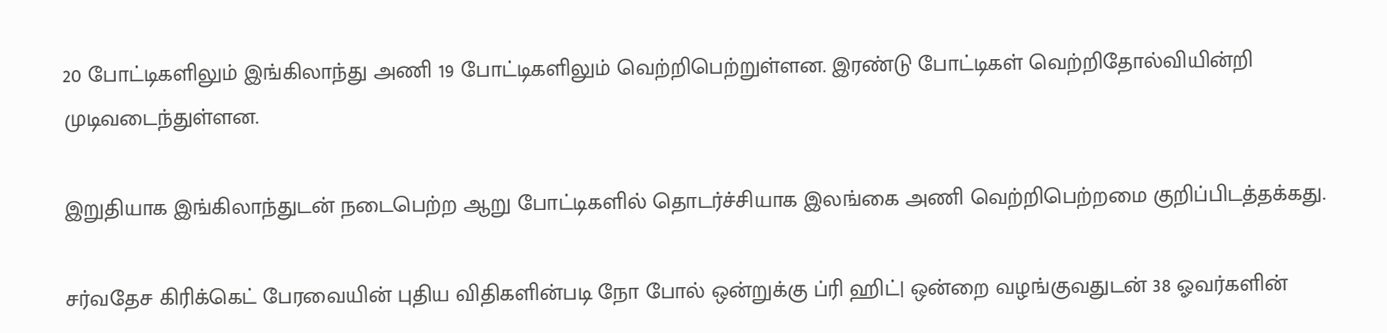20 போட்டிகளிலும் இங்கிலாந்து அணி 19 போட்டிகளிலும் வெற்றிபெற்றுள்ளன. இரண்டு போட்டிகள் வெற்றிதோல்வியின்றி முடிவடைந்துள்ளன.

இறுதியாக இங்கிலாந்துடன் நடைபெற்ற ஆறு போட்டிகளில் தொடர்ச்சியாக இலங்கை அணி வெற்றிபெற்றமை குறிப்பிடத்தக்கது.

சர்வதேச கிரிக்கெட் பேரவையின் புதிய விதிகளின்படி நோ போல் ஒன்றுக்கு ப்ரி ஹிட்| ஒன்றை வழங்குவதுடன் 38 ஓவர்களின்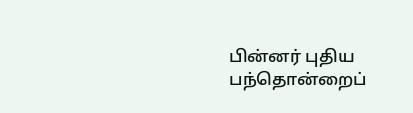பின்னர் புதிய பந்தொன்றைப்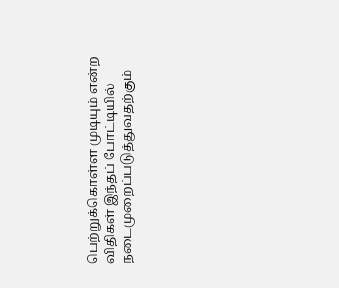பெற்றுக்கொள்ள முடியும் என்ற விதிகள் இந்தப் போட்டியில் நடைமுறைப்படுத்துவதற்கும்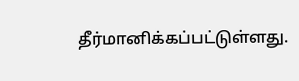தீர்மானிக்கப்பட்டுள்ளது.